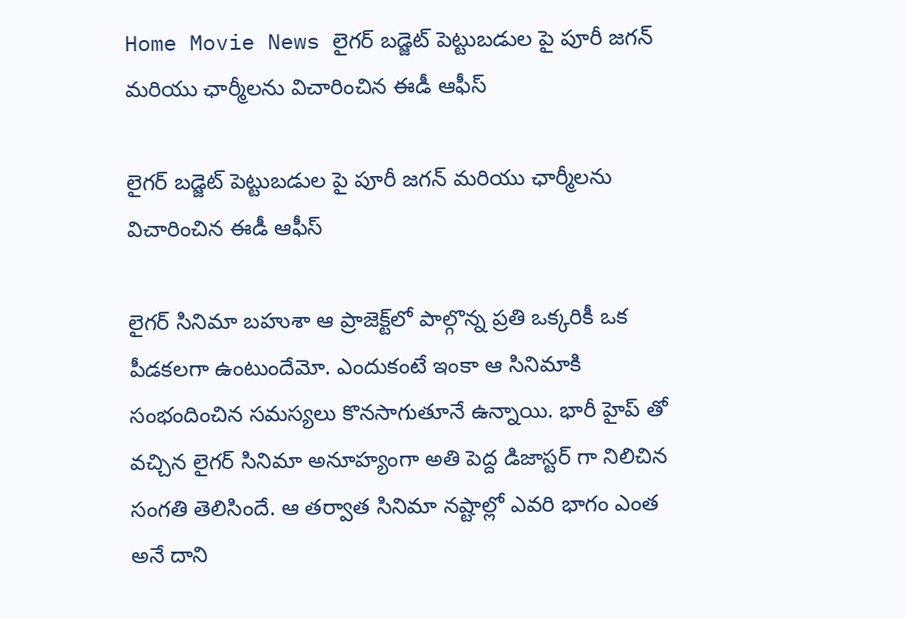Home Movie News లైగర్ బడ్జెట్ పెట్టుబడుల పై పూరీ జగన్ మరియు ఛార్మీలను విచారించిన ఈడీ ఆఫీస్

లైగర్ బడ్జెట్ పెట్టుబడుల పై పూరీ జగన్ మరియు ఛార్మీలను విచారించిన ఈడీ ఆఫీస్

లైగర్ సినిమా బహుశా ఆ ప్రాజెక్ట్‌లో పాల్గొన్న ప్రతి ఒక్కరికీ ఒక పీడకలగా ఉంటుందేమో. ఎందుకంటే ఇంకా ఆ సినిమాకి సంభందించిన సమస్యలు కొనసాగుతూనే ఉన్నాయి. భారీ హైప్ తో వచ్చిన లైగర్ సినిమా అనూహ్యంగా అతి పెద్ద డిజాస్టర్ గా నిలిచిన సంగతి తెలిసిందే. ఆ తర్వాత సినిమా నష్టాల్లో ఎవరి భాగం ఎంత అనే దాని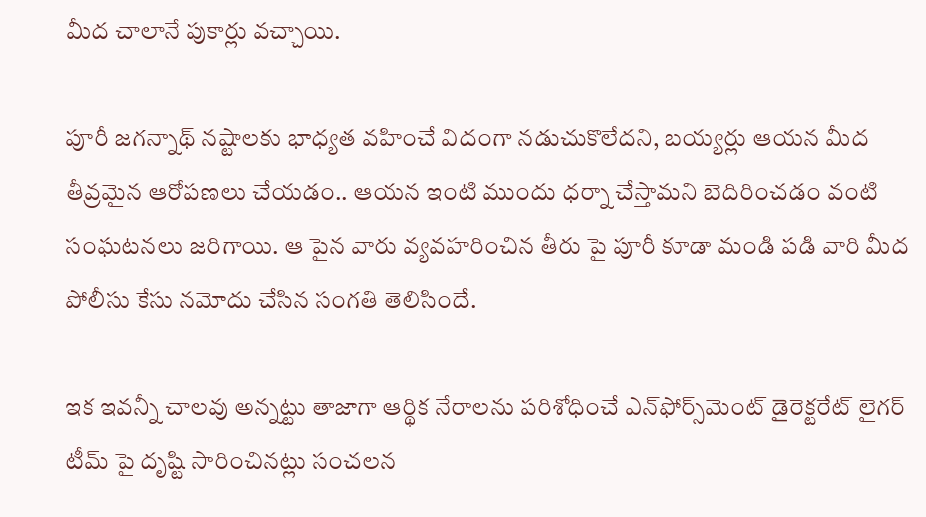మీద చాలానే పుకార్లు వచ్చాయి.

పూరీ జగన్నాథ్ నష్టాలకు భాధ్యత వహించే విదంగా నడుచుకొలేదని, బయ్యర్లు ఆయన మీద తీవ్రమైన ఆరోపణలు చేయడం.. ఆయన ఇంటి ముందు ధర్నా చేస్తామని బెదిరించడం వంటి సంఘటనలు జరిగాయి. ఆ పైన వారు వ్యవహరించిన తీరు పై పూరీ కూడా మండి పడి వారి మీద పోలీసు కేసు నమోదు చేసిన సంగతి తెలిసిందే.

ఇక ఇవన్నీ చాలవు అన్నట్టు తాజాగా ఆర్థిక నేరాలను పరిశోధించే ఎన్‌ఫోర్స్‌మెంట్ డైరెక్టరేట్ లైగర్ టీమ్‌ పై దృష్టి సారించినట్లు సంచలన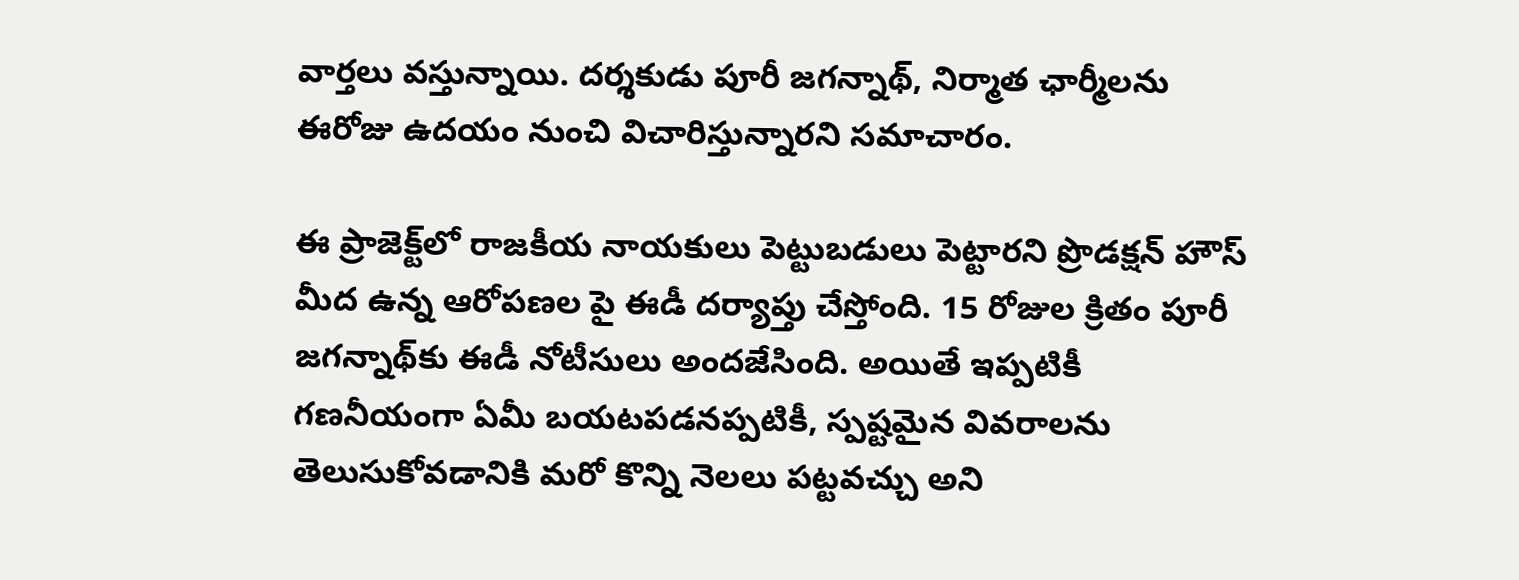వార్తలు వస్తున్నాయి. దర్శకుడు పూరీ జగన్నాథ్, నిర్మాత ఛార్మీలను ఈరోజు ఉదయం నుంచి విచారిస్తున్నారని సమాచారం.

ఈ ప్రాజెక్ట్‌లో రాజకీయ నాయకులు పెట్టుబడులు పెట్టారని ప్రొడక్షన్ హౌస్ మీద ఉన్న ఆరోపణల పై ఈడీ దర్యాప్తు చేస్తోంది. 15 రోజుల క్రితం పూరీ జగన్నాథ్‌కు ఈడీ నోటీసులు అందజేసింది. అయితే ఇప్పటికీ గణనీయంగా ఏమీ బయటపడనప్పటికీ, స్పష్టమైన వివరాలను తెలుసుకోవడానికి మరో కొన్ని నెలలు పట్టవచ్చు అని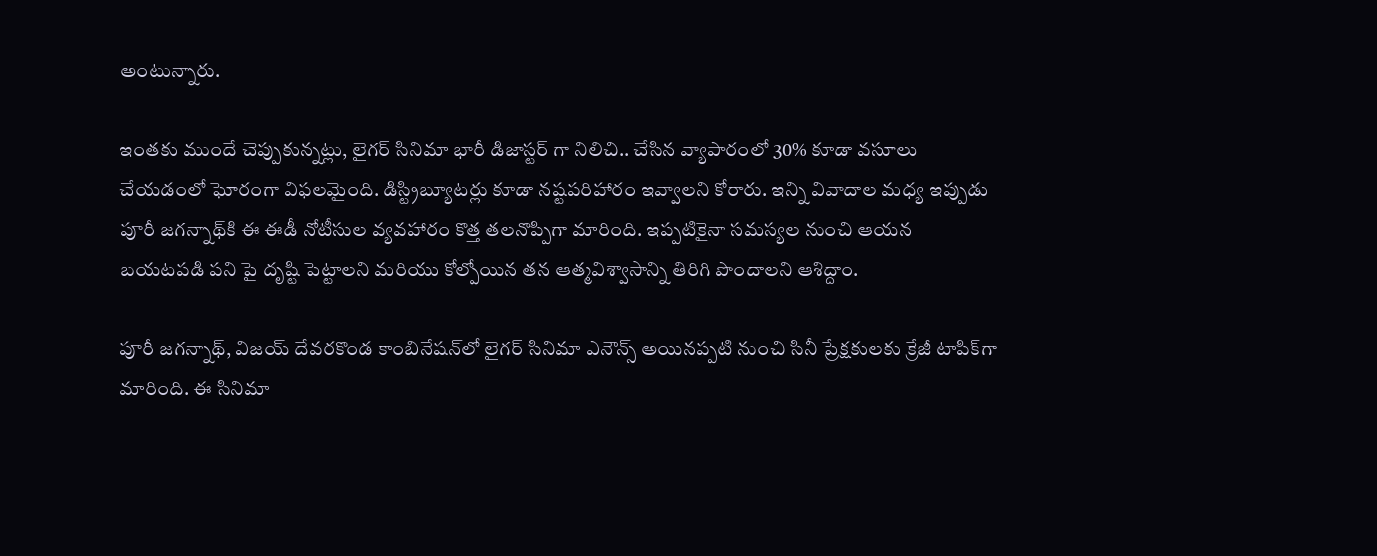అంటున్నారు.

ఇంతకు ముందే చెప్పుకున్నట్లు, లైగర్ సినిమా భారీ డిజాస్టర్ గా నిలిచి.. చేసిన వ్యాపారంలో 30% కూడా వసూలు చేయడంలో ఘోరంగా విఫలమైంది. డిస్ట్రిబ్యూటర్లు కూడా నష్టపరిహారం ఇవ్వాలని కోరారు. ఇన్ని వివాదాల మధ్య ఇప్పుడు పూరీ జగన్నాథ్‌కి ఈ ఈడీ నోటీసుల వ్యవహారం కొత్త తలనొప్పిగా మారింది. ఇప్పటికైనా సమస్యల నుంచి ఆయన బయటపడి పని పై దృష్టి పెట్టాలని మరియు కోల్పోయిన తన ఆత్మవిశ్వాసాన్ని తిరిగి పొందాలని ఆశిద్దాం.

పూరీ జగన్నాథ్‌, విజయ్‌ దేవరకొండ కాంబినేషన్‌లో లైగర్‌ సినిమా ఎనౌన్స్‌ అయినప్పటి నుంచి సినీ ప్రేక్షకులకు క్రేజీ టాపిక్‌గా మారింది. ఈ సినిమా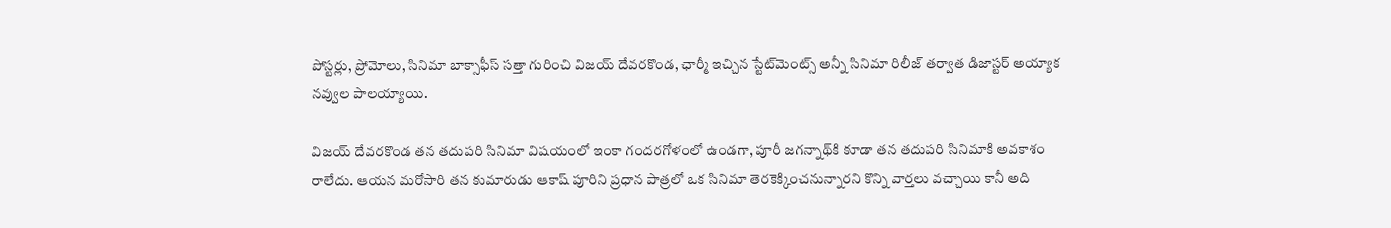పోస్టర్లు, ప్రోమోలు, సినిమా బాక్సాఫీస్ సత్తా గురించి విజయ్ దేవరకొండ, ఛార్మీ ఇచ్చిన స్టేట్‌మెంట్స్ అన్నీ సినిమా రిలీజ్ తర్వాత డిజాస్టర్ అయ్యాక నవ్వుల పాలయ్యాయి.

విజయ్ దేవరకొండ తన తదుపరి సినిమా విషయంలో ఇంకా గందరగోళంలో ఉండగా, పూరీ జగన్నాథ్‌కి కూడా తన తదుపరి సినిమాకి అవకాశం రాలేదు. ఆయన మరోసారి తన కుమారుడు ఆకాష్‌ పూరిని ప్రధాన పాత్రలో ఒక సినిమా తెరకెక్కించనున్నారని కొన్ని వార్తలు వచ్చాయి కానీ అది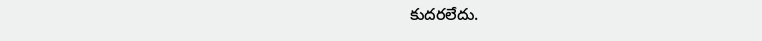కుదరలేదు.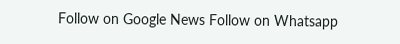Follow on Google News Follow on Whatsapp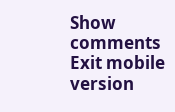Show comments
Exit mobile version